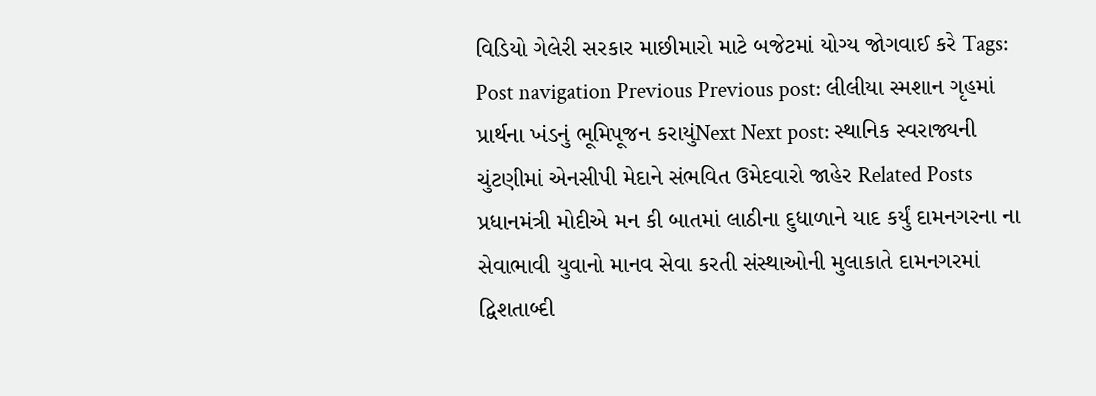વિડિયો ગેલેરી સરકાર માછીમારો માટે બજેટમાં યોગ્ય જોગવાઈ કરે Tags: Post navigation Previous Previous post: લીલીયા સ્મશાન ગૃહમાં પ્રાર્થના ખંડનું ભૂમિપૂજન કરાયુંNext Next post: સ્થાનિક સ્વરાજ્યની ચુંટણીમાં એનસીપી મેદાને સંભવિત ઉમેદવારો જાહેર Related Posts પ્રધાનમંત્રી મોદીએ મન કી બાતમાં લાઠીના દુધાળાને યાદ કર્યું દામનગરના ના સેવાભાવી યુવાનો માનવ સેવા કરતી સંસ્થાઓની મુલાકાતે દામનગરમાં દ્વિશતાબ્દી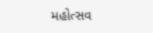મહોત્સવ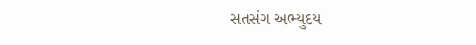સતસંગ અભ્યુદય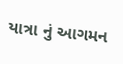યાત્રા નું આગમન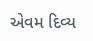એવમ દિવ્ય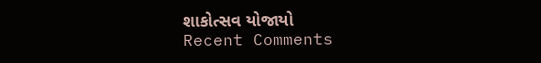શાકોત્સવ યોજાયો
Recent Comments